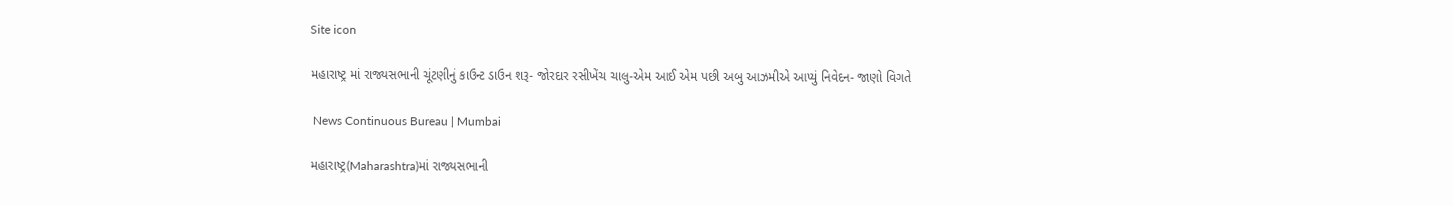Site icon

મહારાષ્ટ્ર માં રાજ્યસભાની ચૂંટણીનું કાઉન્ટ ડાઉન શરૂ- જોરદાર રસીખેંચ ચાલુ-એમ આઈ એમ પછી અબુ આઝમીએ આપ્યું નિવેદન- જાણો વિગતે

 News Continuous Bureau | Mumbai

મહારાષ્ટ્ર(Maharashtra)માં રાજ્યસભાની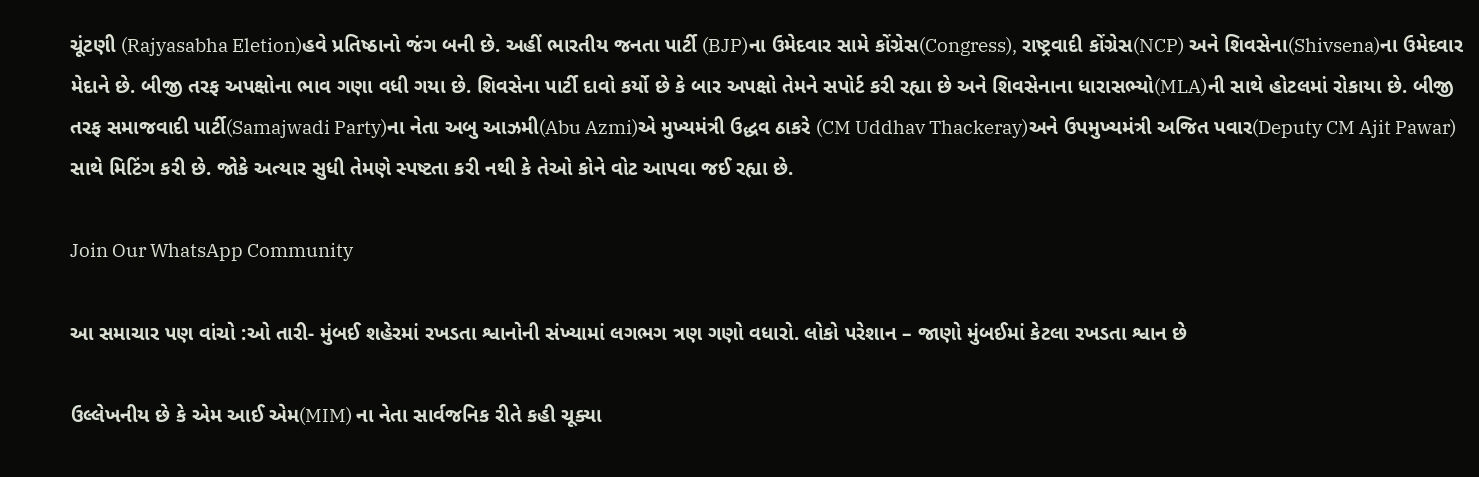ચૂંટણી (Rajyasabha Eletion)હવે પ્રતિષ્ઠાનો જંગ બની છે. અહીં ભારતીય જનતા પાર્ટી (BJP)ના ઉમેદવાર સામે કોંગ્રેસ(Congress), રાષ્ટ્રવાદી કોંગ્રેસ(NCP) અને શિવસેના(Shivsena)ના ઉમેદવાર મેદાને છે. બીજી તરફ અપક્ષોના ભાવ ગણા વધી ગયા છે. શિવસેના પાર્ટી દાવો કર્યો છે કે બાર અપક્ષો તેમને સપોર્ટ કરી રહ્યા છે અને શિવસેનાના ધારાસભ્યો(MLA)ની સાથે હોટલમાં રોકાયા છે. બીજી તરફ સમાજવાદી પાર્ટી(Samajwadi Party)ના નેતા અબુ આઝમી(Abu Azmi)એ મુખ્યમંત્રી ઉદ્ધવ ઠાકરે (CM Uddhav Thackeray)અને ઉપમુખ્યમંત્રી અજિત પવાર(Deputy CM Ajit Pawar) સાથે મિટિંગ કરી છે. જોકે અત્યાર સુધી તેમણે સ્પષ્ટતા કરી નથી કે તેઓ કોને વોટ આપવા જઈ રહ્યા છે.

Join Our WhatsApp Community

આ સમાચાર પણ વાંચો :ઓ તારી- મુંબઈ શહેરમાં રખડતા શ્વાનોની સંખ્યામાં લગભગ ત્રણ ગણો વધારો. લોકો પરેશાન – જાણો મુંબઈમાં કેટલા રખડતા શ્વાન છે

ઉલ્લેખનીય છે કે એમ આઈ એમ(MIM) ના નેતા સાર્વજનિક રીતે કહી ચૂક્યા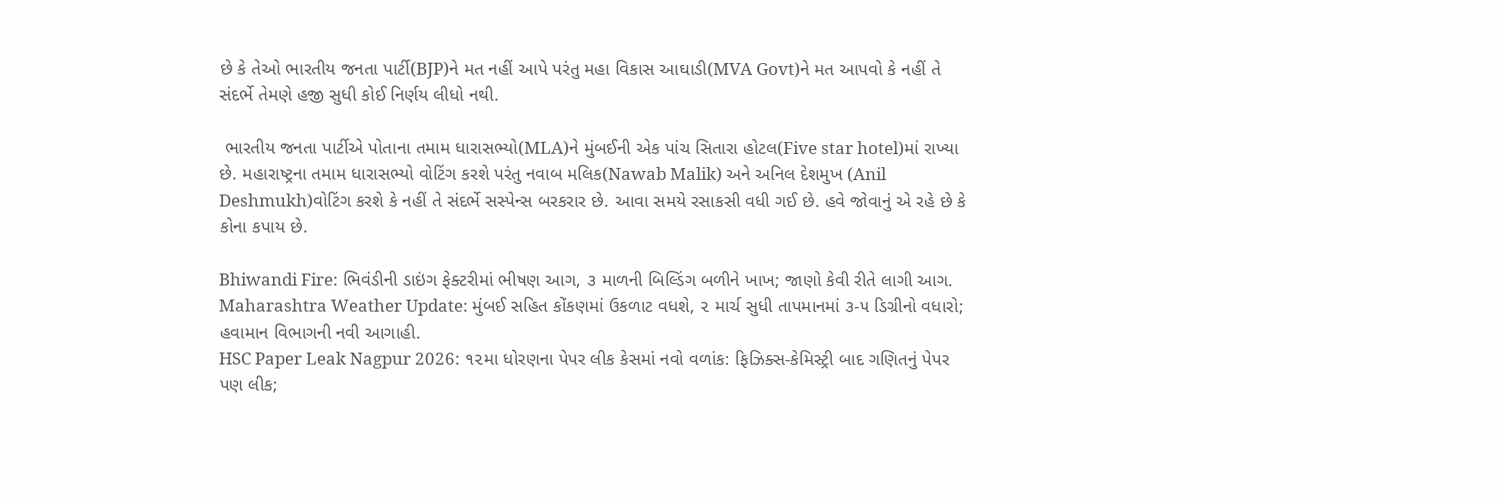છે કે તેઓ ભારતીય જનતા પાર્ટી(BJP)ને મત નહીં આપે પરંતુ મહા વિકાસ આઘાડી(MVA Govt)ને મત આપવો કે નહીં તે સંદર્ભે તેમણે હજી સુધી કોઈ નિર્ણય લીધો નથી.

 ભારતીય જનતા પાર્ટીએ પોતાના તમામ ધારાસભ્યો(MLA)ને મુંબઈની એક પાંચ સિતારા હોટલ(Five star hotel)માં રાખ્યા છે. મહારાષ્ટ્રના તમામ ધારાસભ્યો વોટિંગ કરશે પરંતુ નવાબ મલિક(Nawab Malik) અને અનિલ દેશમુખ (Anil Deshmukh)વોટિંગ કરશે કે નહીં તે સંદર્ભે સસ્પેન્સ બરકરાર છે. આવા સમયે રસાકસી વધી ગઈ છે. હવે જોવાનું એ રહે છે કે કોના કપાય છે.

Bhiwandi Fire: ભિવંડીની ડાઇંગ ફેક્ટરીમાં ભીષણ આગ, ૩ માળની બિલ્ડિંગ બળીને ખાખ; જાણો કેવી રીતે લાગી આગ.
Maharashtra Weather Update: મુંબઈ સહિત કોંકણમાં ઉકળાટ વધશે, ૨ માર્ચ સુધી તાપમાનમાં ૩-૫ ડિગ્રીનો વધારો; હવામાન વિભાગની નવી આગાહી.
HSC Paper Leak Nagpur 2026: ૧૨મા ધોરણના પેપર લીક કેસમાં નવો વળાંક: ફિઝિક્સ-કેમિસ્ટ્રી બાદ ગણિતનું પેપર પણ લીક;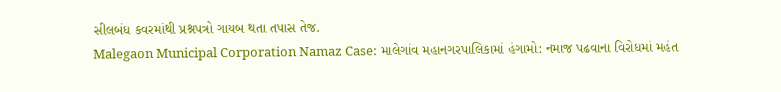સીલબંધ કવરમાંથી પ્રશ્નપત્રો ગાયબ થતા તપાસ તેજ.
Malegaon Municipal Corporation Namaz Case: માલેગાંવ મહાનગરપાલિકામાં હંગામો: નમાજ પઢવાના વિરોધમાં મહંત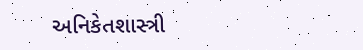અનિકેતશાસ્ત્રી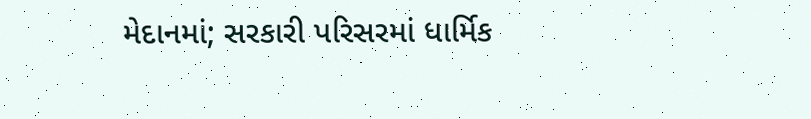મેદાનમાં; સરકારી પરિસરમાં ધાર્મિક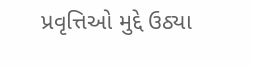પ્રવૃત્તિઓ મુદ્દે ઉઠ્યા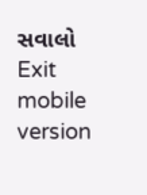સવાલો
Exit mobile version